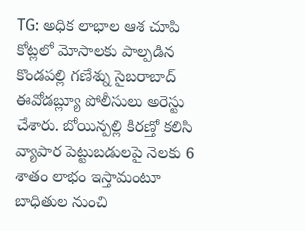TG: అధిక లాభాల ఆశ చూపి కోట్లలో మోసాలకు పాల్పడిన కొండపల్లి గణేశ్ను సైబరాబాద్ ఈవోడబ్ల్యూ పోలీసులు అరెస్టు చేశారు. బోయిన్పల్లి కిరణ్తో కలిసి వ్యాపార పెట్టుబడులపై నెలకు 6 శాతం లాభం ఇస్తామంటూ బాధితుల నుంచి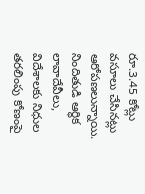రూ.3.45 కోట్లు వసూలు చేసినట్లు ఆరోపణలున్నాయి. నిందితుడి ఆర్థిక లావాదేవీలు, విదేశాలకు నిధుల తరలింపు కోణంపై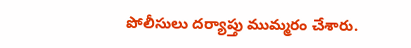పోలీసులు దర్యాప్తు ముమ్మరం చేశారు.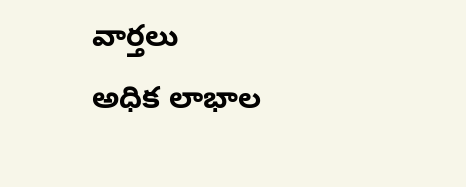వార్తలు
అధిక లాభాల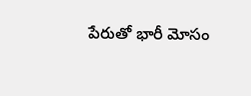పేరుతో భారీ మోసం